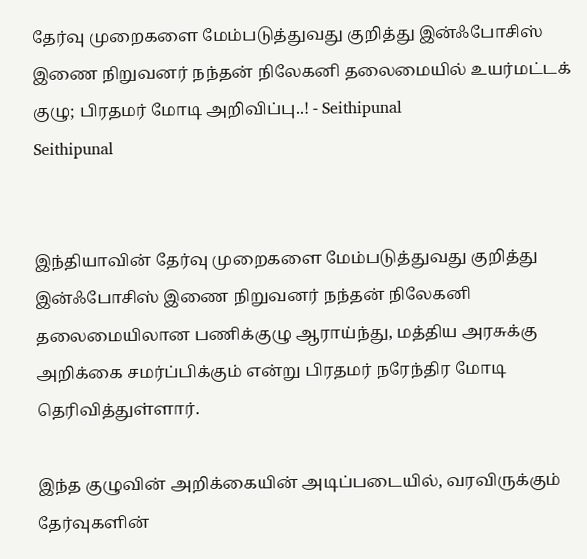தேர்வு முறைகளை மேம்படுத்துவது குறித்து இன்ஃபோசிஸ் இணை நிறுவனர் நந்தன் நிலேகனி தலைமையில் உயர்மட்டக் குழு; பிரதமர் மோடி அறிவிப்பு..! - Seithipunal
Seithipunal


இந்தியாவின் தேர்வு முறைகளை மேம்படுத்துவது குறித்து இன்ஃபோசிஸ் இணை நிறுவனர் நந்தன் நிலேகனி தலைமையிலான பணிக்குழு ஆராய்ந்து, மத்திய அரசுக்கு அறிக்கை சமர்ப்பிக்கும் என்று பிரதமர் நரேந்திர மோடி தெரிவித்துள்ளார்.

இந்த குழுவின் அறிக்கையின் அடிப்படையில், வரவிருக்கும் தேர்வுகளின்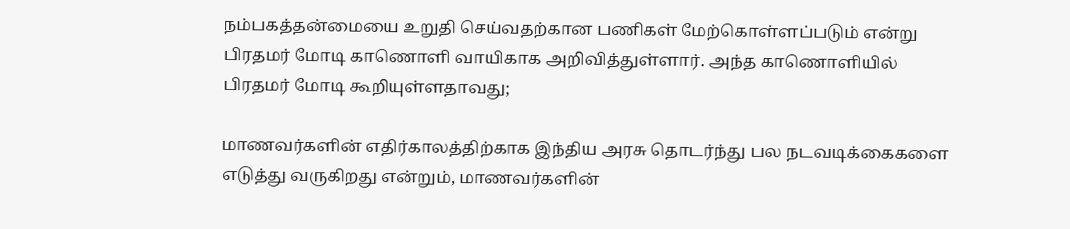நம்பகத்தன்மையை உறுதி செய்வதற்கான பணிகள் மேற்கொள்ளப்படும் என்று பிரதமர் மோடி காணொளி வாயிகாக அறிவித்துள்ளார். அந்த காணொளியில் பிரதமர் மோடி கூறியுள்ளதாவது;

மாணவர்களின் எதிர்காலத்திற்காக இந்திய அரசு தொடர்ந்து பல நடவடிக்கைகளை எடுத்து வருகிறது என்றும், மாணவர்களின்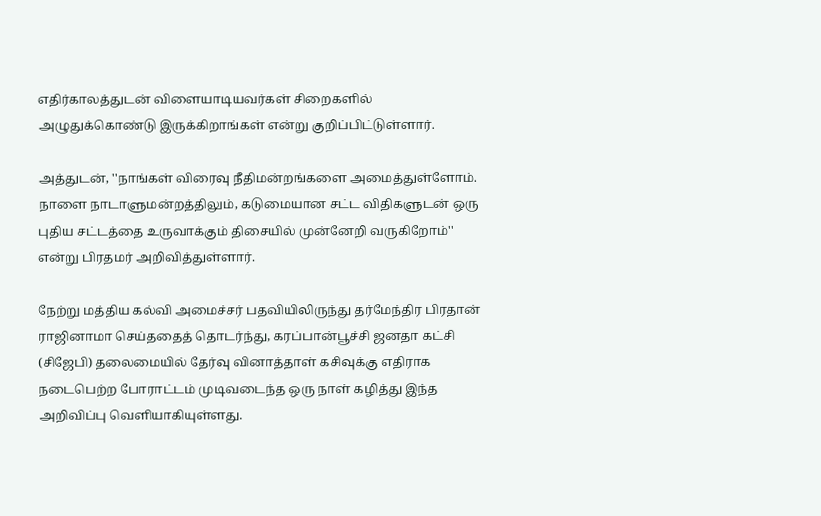எதிர்காலத்துடன் விளையாடியவர்கள் சிறைகளில் அழுதுக்கொண்டு இருக்கிறாங்கள் என்று குறிப்பிட்டுள்ளார்.

அத்துடன், ''நாங்கள் விரைவு நீதிமன்றங்களை அமைத்துள்ளோம். நாளை நாடாளுமன்றத்திலும், கடுமையான சட்ட விதிகளுடன் ஒரு புதிய சட்டத்தை உருவாக்கும் திசையில் முன்னேறி வருகிறோம்'' என்று பிரதமர் அறிவித்துள்ளார்.

நேற்று மத்திய கல்வி அமைச்சர் பதவியிலிருந்து தர்மேந்திர பிரதான் ராஜினாமா செய்ததைத் தொடர்ந்து, கரப்பான்பூச்சி ஜனதா கட்சி (சிஜேபி) தலைமையில் தேர்வு வினாத்தாள் கசிவுக்கு எதிராக நடைபெற்ற போராட்டம் முடிவடைந்த ஒரு நாள் கழித்து இந்த அறிவிப்பு வெளியாகியுள்ளது.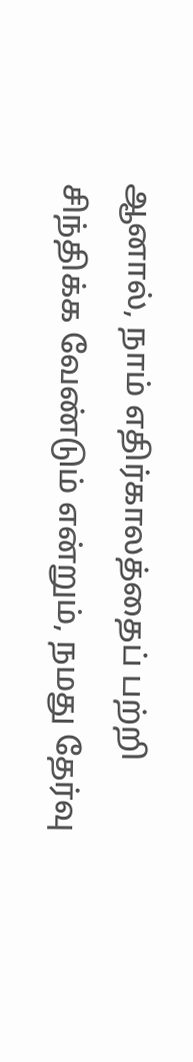ஆனால், நாம் எதிர்காலத்தைப் பற்றி சிந்திக்க வேண்டும் என்றும், நமது தேர்வு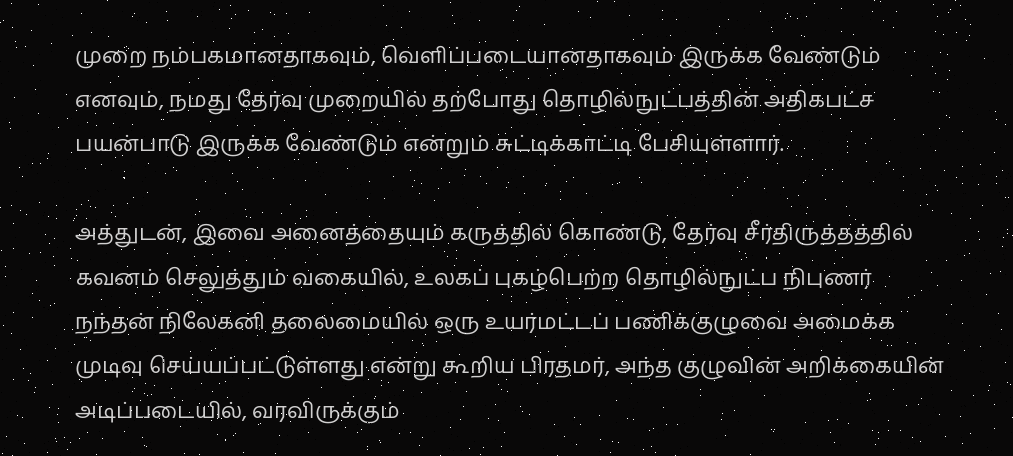முறை நம்பகமானதாகவும், வெளிப்படையானதாகவும் இருக்க வேண்டும் எனவும், நமது தேர்வு முறையில் தற்போது தொழில்நுட்பத்தின் அதிகபட்ச பயன்பாடு இருக்க வேண்டும் என்றும் சுட்டிக்காட்டி பேசியுள்ளார்.

அத்துடன், இவை அனைத்தையும் கருத்தில் கொண்டு, தேர்வு சீர்திருத்தத்தில் கவனம் செலுத்தும் வகையில், உலகப் புகழ்பெற்ற தொழில்நுட்ப நிபுணர் நந்தன் நிலேகனி தலைமையில் ஒரு உயர்மட்டப் பணிக்குழுவை அமைக்க முடிவு செய்யப்பட்டுள்ளது என்று கூறிய பிரதமர், அந்த குழுவின் அறிக்கையின் அடிப்படையில், வரவிருக்கும்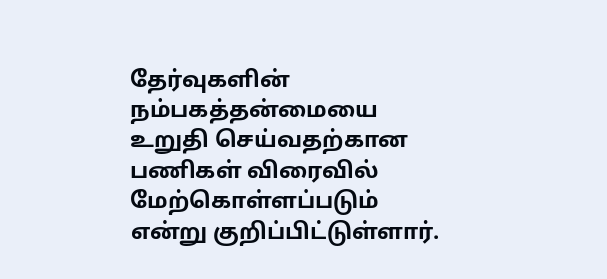தேர்வுகளின் நம்பகத்தன்மையை உறுதி செய்வதற்கான பணிகள் விரைவில் மேற்கொள்ளப்படும் என்று குறிப்பிட்டுள்ளார்.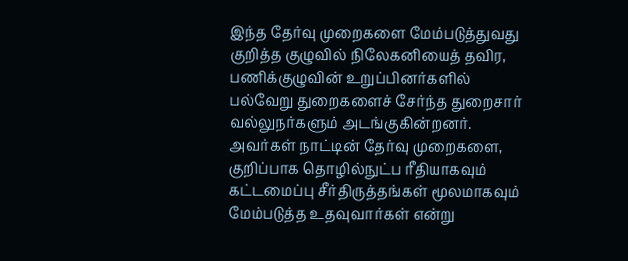இந்த தேர்வு முறைகளை மேம்படுத்துவது குறித்த குழுவில் நிலேகனியைத் தவிர, பணிக்குழுவின் உறுப்பினர்களில் பல்வேறு துறைகளைச் சேர்ந்த துறைசார் வல்லுநர்களும் அடங்குகின்றனர். அவர்கள் நாட்டின் தேர்வு முறைகளை, குறிப்பாக தொழில்நுட்ப ரீதியாகவும் கட்டமைப்பு சீர்திருத்தங்கள் மூலமாகவும் மேம்படுத்த உதவுவார்கள் என்று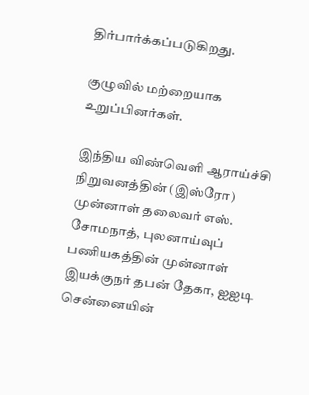திர்பார்க்கப்படுகிறது.

குழுவில் மற்றையாக உறுப்பினர்கள்.

இந்திய விண்வெளி ஆராய்ச்சி நிறுவனத்தின் (இஸ்ரோ) முன்னாள் தலைவர் எஸ். சோமநாத், புலனாய்வுப் பணியகத்தின் முன்னாள் இயக்குநர் தபன் தேகா, ஐஐடி சென்னையின்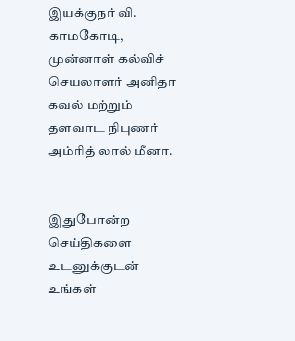இயக்குநர் வி. காமகோடி, முன்னாள் கல்விச் செயலாளர் அனிதா கவல் மற்றும் தளவாட நிபுணர் அம்ரித் லால் மீனா.


இதுபோன்ற செய்திகளை உடனுக்குடன் உங்கள்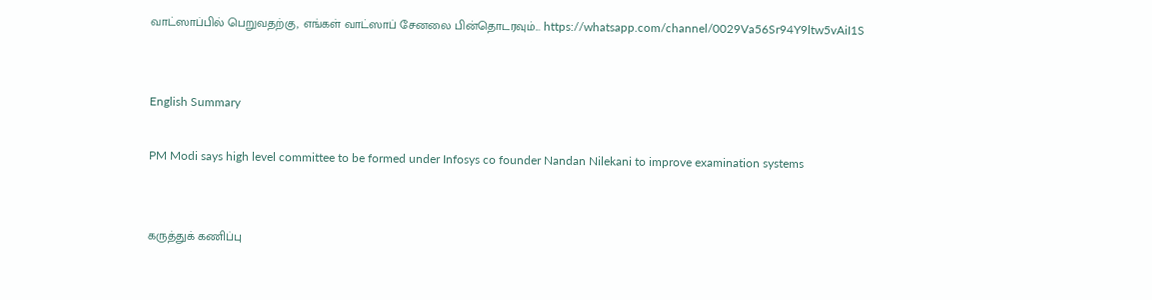வாட்ஸாப்பில் பெறுவதற்கு, எங்கள் வாட்ஸாப் சேனலை பின்தொடரவும்... https://whatsapp.com/channel/0029Va56Sr94Y9ltw5vAiI1S


English Summary

PM Modi says high level committee to be formed under Infosys co founder Nandan Nilekani to improve examination systems


கருத்துக் கணிப்பு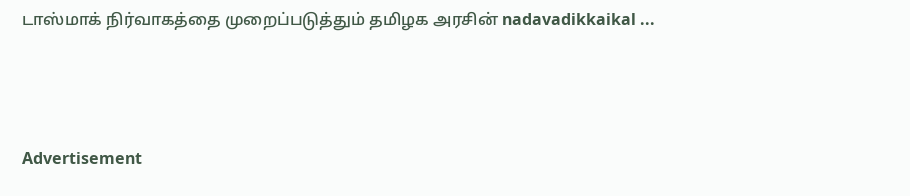டாஸ்மாக் நிர்வாகத்தை முறைப்படுத்தும் தமிழக அரசின் nadavadikkaikal ...



Advertisement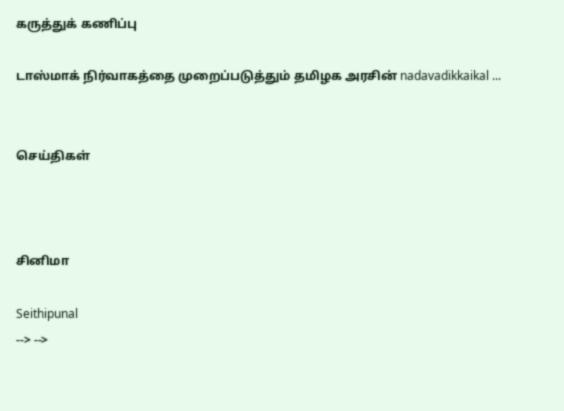கருத்துக் கணிப்பு

டாஸ்மாக் நிர்வாகத்தை முறைப்படுத்தும் தமிழக அரசின் nadavadikkaikal ...


செய்திகள்



சினிமா

Seithipunal
--> -->